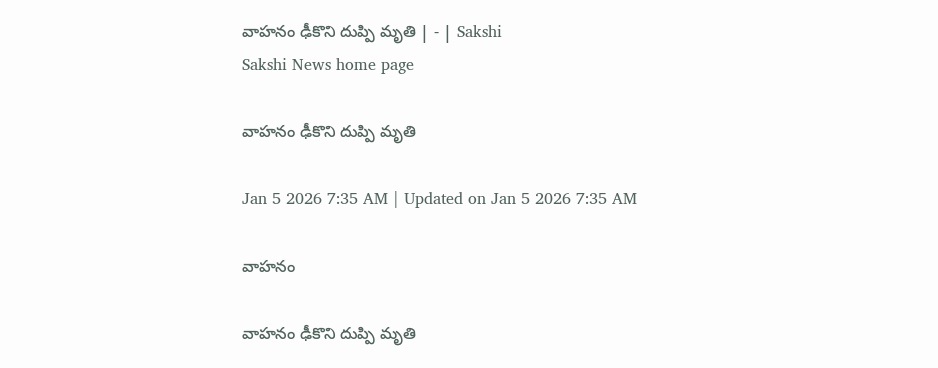వాహనం ఢీకొని దుప్పి మృతి | - | Sakshi
Sakshi News home page

వాహనం ఢీకొని దుప్పి మృతి

Jan 5 2026 7:35 AM | Updated on Jan 5 2026 7:35 AM

వాహనం

వాహనం ఢీకొని దుప్పి మృతి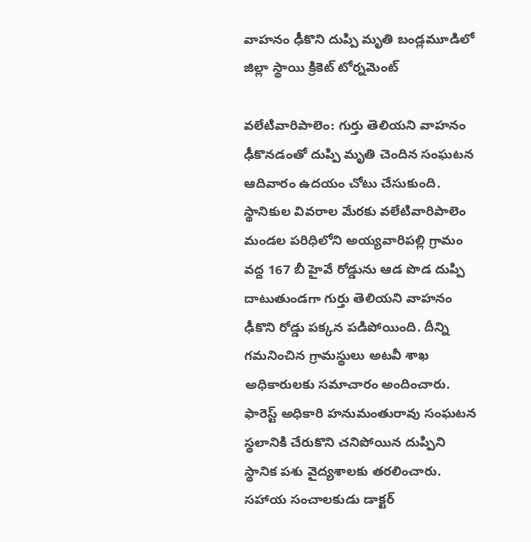వాహనం ఢీకొని దుప్పి మృతి బండ్లమూడిలో జిల్లా స్థాయి క్రికెట్‌ టోర్నమెంట్‌

వలేటివారిపాలెం: గుర్తు తెలియని వాహనం ఢీకొనడంతో దుప్పి మృతి చెందిన సంఘటన ఆదివారం ఉదయం చోటు చేసుకుంది. స్థానికుల వివరాల మేరకు వలేటివారిపాలెం మండల పరిధిలోని అయ్యవారిపల్లి గ్రామం వద్ద 167 బీ హైవే రోడ్డును ఆడ పొడ దుప్పి దాటుతుండగా గుర్తు తెలియని వాహనం ఢీకొని రోడ్డు పక్కన పడిపోయింది. దీన్ని గమనించిన గ్రామస్థులు అటవీ శాఖ అధికారులకు సమాచారం అందించారు. ఫారెస్ట్‌ అధికారి హనుమంతురావు సంఘటన స్థలానికి చేరుకొని చనిపోయిన దుప్పిని స్థానిక పశు వైద్యశాలకు తరలించారు. సహాయ సంచాలకుడు డాక్టర్‌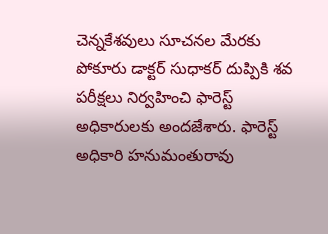చెన్నకేశవులు సూచనల మేరకు పోకూరు డాక్టర్‌ సుధాకర్‌ దుప్పికి శవ పరీక్షలు నిర్వహించి ఫారెస్ట్‌ అధికారులకు అందజేశారు. ఫారెస్ట్‌ అధికారి హనుమంతురావు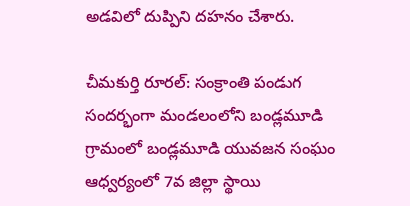అడవిలో దుప్పిని దహనం చేశారు.

చీమకుర్తి రూరల్‌: సంక్రాంతి పండుగ సందర్భంగా మండలంలోని బండ్లమూడి గ్రామంలో బండ్లమూడి యువజన సంఘం ఆధ్వర్యంలో 7వ జిల్లా స్థాయి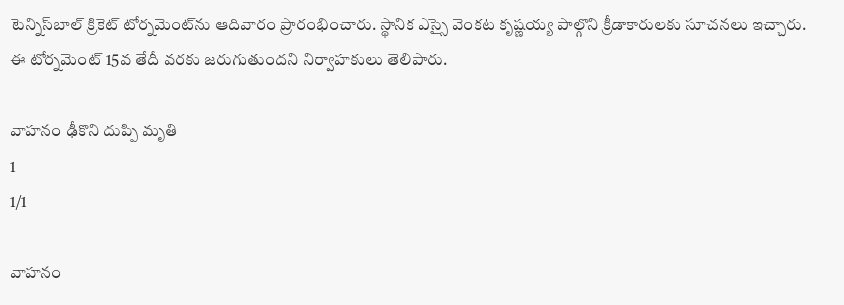టెన్నిస్‌బాల్‌ క్రికెట్‌ టోర్నమెంట్‌ను ఆదివారం ప్రారంభించారు. స్థానిక ఎస్సై వెంకట కృష్ణయ్య పాల్గొని క్రీడాకారులకు సూచనలు ఇచ్చారు. ఈ టోర్నమెంట్‌ 15వ తేదీ వరకు జరుగుతుందని నిర్వాహకులు తెలిపారు.

వాహనం ఢీకొని దుప్పి మృతి
1
1/1

వాహనం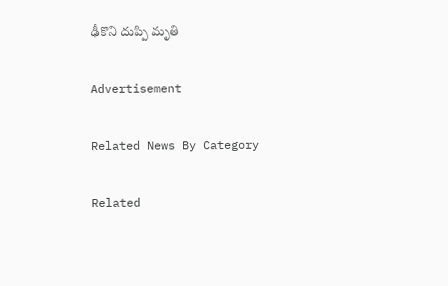ఢీకొని దుప్పి మృతి

Advertisement

Related News By Category

Related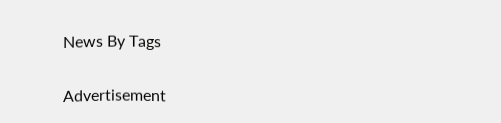News By Tags

Advertisement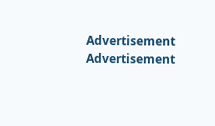Advertisement
Advertisement